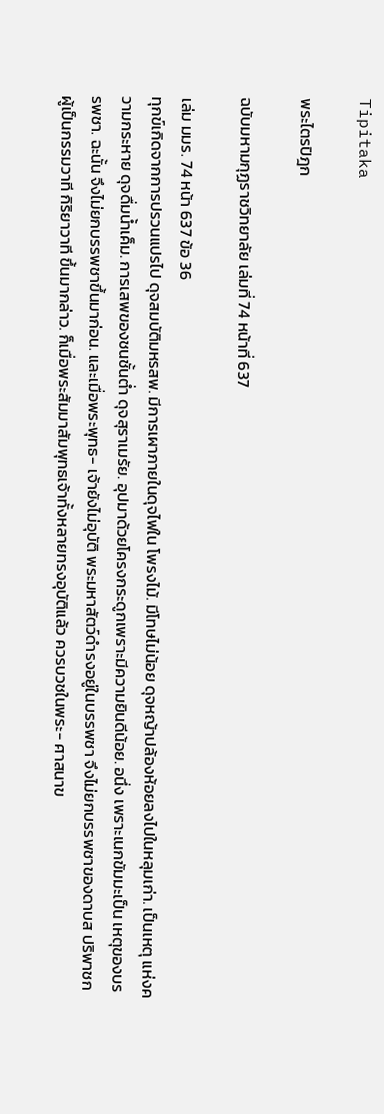Tipitaka

พระไตรปิฎก

ฉบับมหามกุฏราชวิทยาลัย เล่มที่ 74 หน้าที่ 637

เล่ม มมร. 74 หน้า 637 ข้อ 36
ทุกข์เกิดจากการปรวนแปรไป ดุจสมบัติมหรสพ. มีการเผาภายในดุจไฟใน โพรงไม้. มีโทษไม่น้อย ดุจหญ้าปล้องห้อยลงไปในหลุมเก่า. เป็นเหตุ แห่งความกระหาย ดุจดื่มน้ำเค็ม. การเสพของชนชั้นต่ำ ดุจสุราเมรัย. อุปมาด้วยโครงกระดูกเพราะมีความยินดีน้อย. อนึ่ง เพราะเนกขัมมะเป็น เหตุของบรรพชา. ฉะนั้น จึงไม่ยกบรรพชาขึ้นมาก่อน. และเมื่อพระพุทธ- เจ้ายังไม่อุบัติ พระมหาสัตว์ดำรงอยู่ในบรรพชา จึงไม่ยกบรรพชาของดาบส ปริพาชกผู้เป็นกรรมวาที กิริยาวาที ขึ้นมากล่าว. ก็เมื่อพระสัมมาสัมพุทธเจ้าทั้งหลายทรงอุบัติแล้ว ควรบวชในพระ- ศาสนาข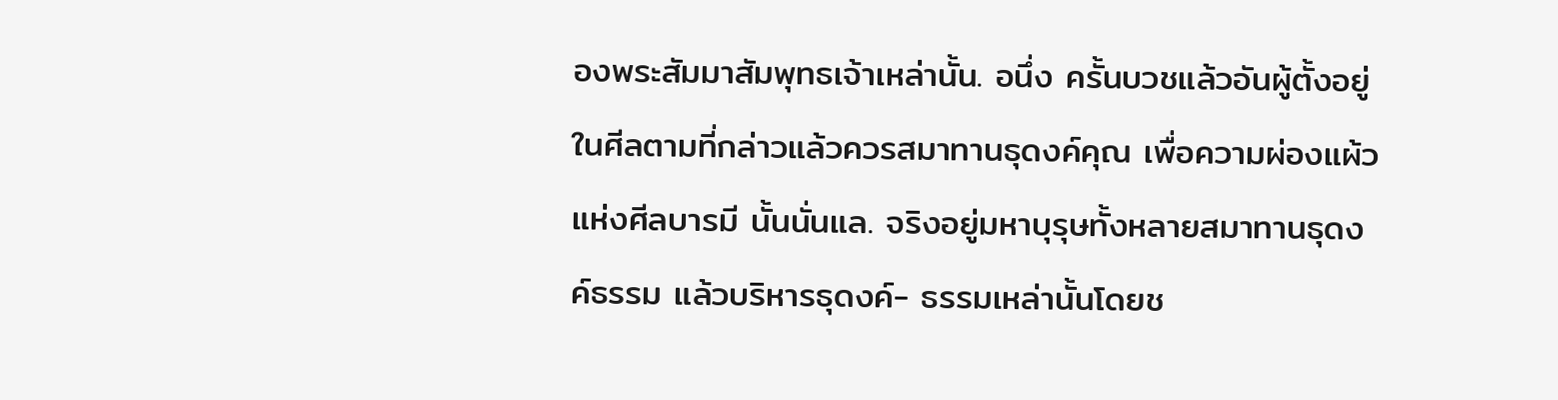องพระสัมมาสัมพุทธเจ้าเหล่านั้น. อนึ่ง ครั้นบวชแล้วอันผู้ตั้งอยู่ ในศีลตามที่กล่าวแล้วควรสมาทานธุดงค์คุณ เพื่อความผ่องแผ้วแห่งศีลบารมี นั้นนั่นแล. จริงอยู่มหาบุรุษทั้งหลายสมาทานธุดงค์ธรรม แล้วบริหารธุดงค์- ธรรมเหล่านั้นโดยช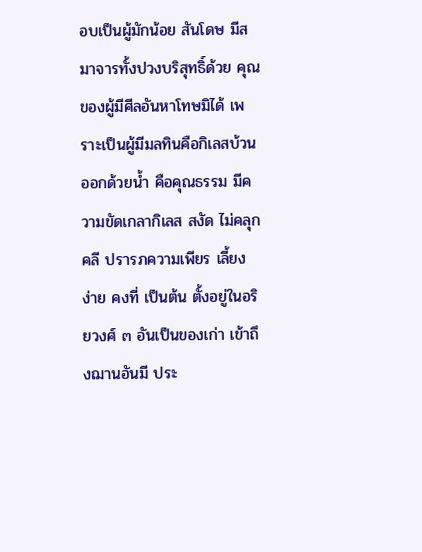อบเป็นผู้มักน้อย สันโดษ มีสมาจารทั้งปวงบริสุทธิ์ด้วย คุณของผู้มีศีลอันหาโทษมิได้ เพราะเป็นผู้มีมลทินคือกิเลสบ้วนออกด้วยน้ำ คือคุณธรรม มีความขัดเกลากิเลส สงัด ไม่คลุกคลี ปรารภความเพียร เลี้ยง ง่าย คงที่ เป็นต้น ตั้งอยู่ในอริยวงศ์ ๓ อันเป็นของเก่า เข้าถึงฌานอันมี ประ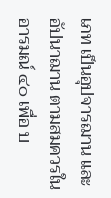เภท เป็นอุปจารฌาน และอัปนาฌาน ตามสมควรในอารมณ์ ๔๐ เพื่อ บ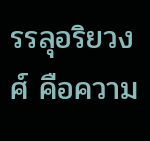รรลุอริยวงศ์ คือความ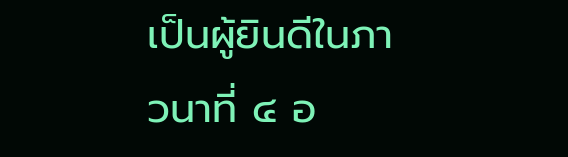เป็นผู้ยินดีในภาวนาที่ ๔ อ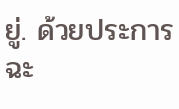ยู่. ด้วยประการฉะ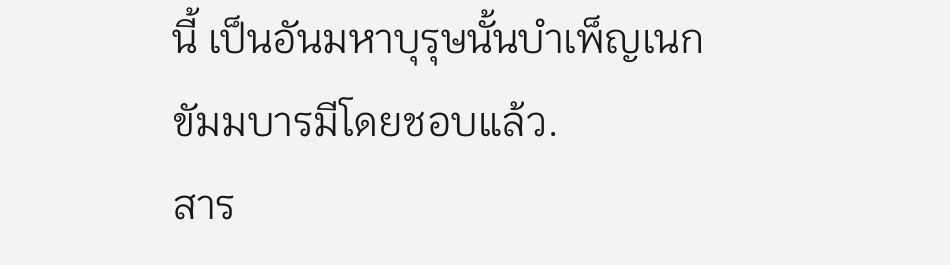นี้ เป็นอันมหาบุรุษนั้นบำเพ็ญเนกขัมมบารมีโดยชอบแล้ว.
สาร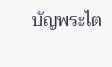บัญพระไต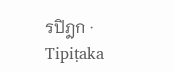รปิฎก · Tipiṭaka